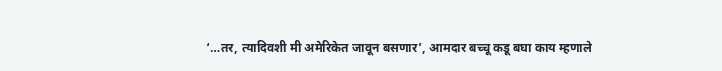‘…तर, त्यादिवशी मी अमेरिकेत जावून बसणार’, आमदार बच्चू कडू बघा काय म्हणाले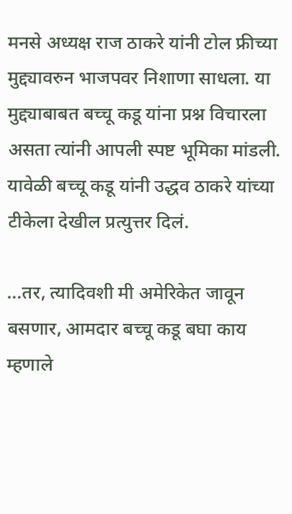मनसे अध्यक्ष राज ठाकरे यांनी टोल फ्रीच्या मुद्द्यावरुन भाजपवर निशाणा साधला. या मुद्द्याबाबत बच्चू कडू यांना प्रश्न विचारला असता त्यांनी आपली स्पष्ट भूमिका मांडली. यावेळी बच्चू कडू यांनी उद्धव ठाकरे यांच्या टीकेला देखील प्रत्युत्तर दिलं.

...तर, त्यादिवशी मी अमेरिकेत जावून बसणार, आमदार बच्चू कडू बघा काय म्हणाले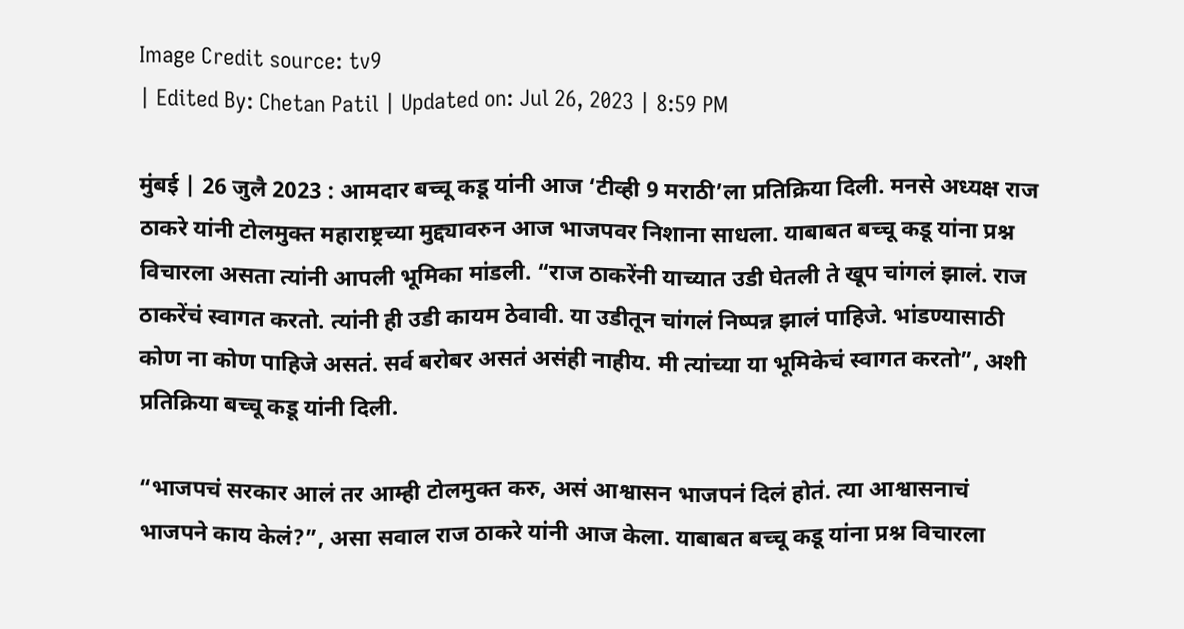Image Credit source: tv9
| Edited By: Chetan Patil | Updated on: Jul 26, 2023 | 8:59 PM

मुंबई | 26 जुलै 2023 : आमदार बच्चू कडू यांनी आज ‘टीव्ही 9 मराठी’ला प्रतिक्रिया दिली. मनसे अध्यक्ष राज ठाकरे यांनी टोलमुक्त महाराष्ट्रच्या मुद्द्यावरुन आज भाजपवर निशाना साधला. याबाबत बच्चू कडू यांना प्रश्न विचारला असता त्यांनी आपली भूमिका मांडली. “राज ठाकरेंनी याच्यात उडी घेतली ते खूप चांगलं झालं. राज ठाकरेंचं स्वागत करतो. त्यांनी ही उडी कायम ठेवावी. या उडीतून चांगलं निष्पन्न झालं पाहिजे. भांडण्यासाठी कोण ना कोण पाहिजे असतं. सर्व बरोबर असतं असंही नाहीय. मी त्यांच्या या भूमिकेचं स्वागत करतो”, अशी प्रतिक्रिया बच्चू कडू यांनी दिली.

“भाजपचं सरकार आलं तर आम्ही टोलमुक्त करु, असं आश्वासन भाजपनं दिलं होतं. त्या आश्वासनाचं भाजपने काय केलं?”, असा सवाल राज ठाकरे यांनी आज केला. याबाबत बच्चू कडू यांना प्रश्न विचारला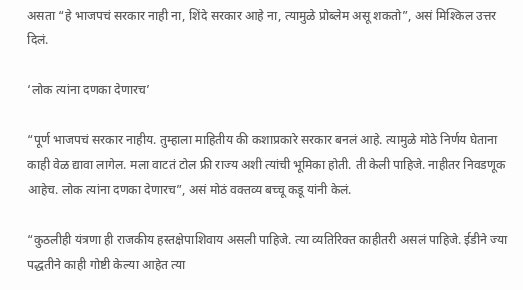असता “हे भाजपचं सरकार नाही ना, शिंदे सरकार आहे ना, त्यामुळे प्रोब्लेम असू शकतो”, असं मिश्किल उत्तर दिलं.

‘लोक त्यांना दणका देणारच’

“पूर्ण भाजपचं सरकार नाहीय. तुम्हाला माहितीय की कशाप्रकारे सरकार बनलं आहे. त्यामुळे मोठे निर्णय घेताना काही वेळ द्यावा लागेल. मला वाटतं टोल फ्री राज्य अशी त्यांची भूमिका होती. ती केली पाहिजे. नाहीतर निवडणूक आहेच. लोक त्यांना दणका देणारच”, असं मोठं वक्तव्य बच्चू कडू यांनी केलं.

“कुठलीही यंत्रणा ही राजकीय हस्तक्षेपाशिवाय असली पाहिजे. त्या व्यतिरिक्त काहीतरी असलं पाहिजे. ईडीने ज्या पद्धतीने काही गोष्टी केल्या आहेत त्या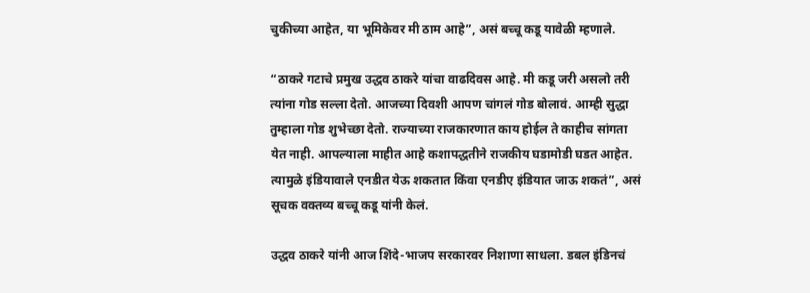चुकीच्या आहेत, या भूमिकेवर मी ठाम आहे”, असं बच्चू कडू यावेळी म्हणाले.

“ठाकरे गटाचे प्रमुख उद्धव ठाकरे यांचा वाढदिवस आहे. मी कडू जरी असलो तरी त्यांना गोड सल्ला देतो. आजच्या दिवशी आपण चांगलं गोड बोलावं. आम्ही सुद्धा तुम्हाला गोड शुभेच्छा देतो. राज्याच्या राजकारणात काय होईल ते काहीच सांगता येत नाही. आपल्याला माहीत आहे कशापद्धतीने राजकीय घडामोडी घडत आहेत. त्यामुळे इंडियावाले एनडीत येऊ शकतात किंवा एनडीए इंडियात जाऊ शकतं”, असं सूचक वक्तव्य बच्चू कडू यांनी केलं.

उद्धव ठाकरे यांनी आज शिंदे-भाजप सरकारवर निशाणा साधला. डबल इंडिनचं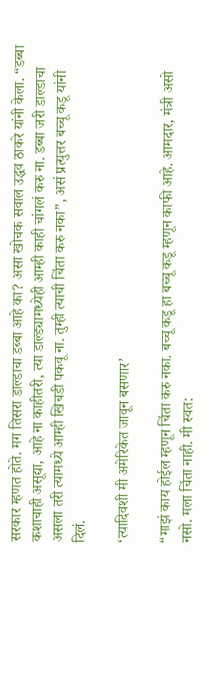सरकार म्हणत होते. मग तिसरा डाल्डाचा डब्बा आहे का? असा खोचक सवाल उद्धव ठाकरे यांनी केला. “डब्बा कशाचाही असूद्या, आहे ना काहीतरी, त्या डाल्ड्यामध्येही आम्ही काही चांगलं करु ना. डब्बा जरी डाल्डाचा असला तरी त्यामध्ये आम्ही खिचडी पकवू ना. तुम्ही त्याची चिंता करु नका”, असं प्रत्युत्तर बच्चू कडू यांनी दिलं.

‘त्यादिवशी मी अमेरिकेत जावून बसणार’

“माझं काय होईल म्हणून चिंता करु नका. बच्चू कडू हा बच्चू कडू म्हणून काफी आहे. आमदार, मंत्री असो नसो. मला चिंता नाही. मी स्वत: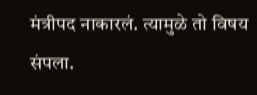मंत्रीपद नाकारलं. त्यामुळे तो विषय संपला.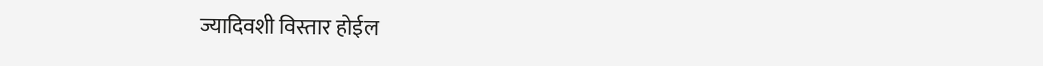ज्यादिवशी विस्तार होईल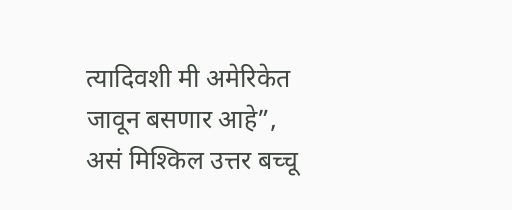त्यादिवशी मी अमेरिकेत जावून बसणार आहे”, असं मिश्किल उत्तर बच्चू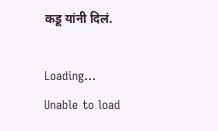कडू यांनी दिलं.

Loading...
Unable to load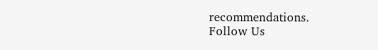recommendations.
Follow Us